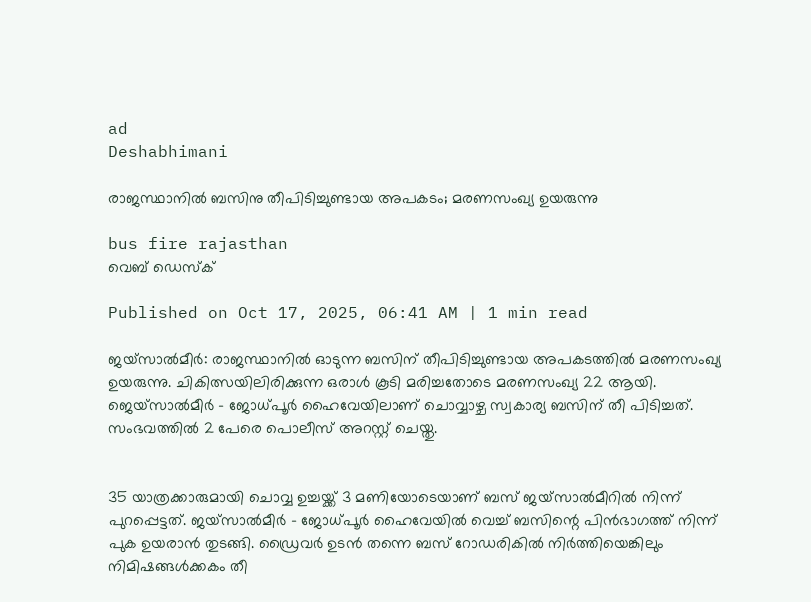ad
Deshabhimani

രാജസ്ഥാനിൽ ബസിനു തീപിടിച്ചുണ്ടായ അപകടം; മരണസംഖ്യ ഉയരുന്നു

bus fire rajasthan
വെബ് ഡെസ്ക്

Published on Oct 17, 2025, 06:41 AM | 1 min read

ജയ്‌സാൽമീർ: രാജസ്ഥാനിൽ ഓടുന്ന ബസിന് തീപിടിച്ചുണ്ടായ അപകടത്തിൽ മരണസംഖ്യ ഉയരുന്നു. ചികിത്സയിലിരിക്കുന്ന ഒരാൾ കൂടി മരിച്ചതോടെ മരണസംഖ്യ 22 ആയി. ജെയ്‌സാൽമീർ - ജോധ്പൂർ ഹൈവേയിലാണ് ചൊവ്വാഴ്ച സ്വകാര്യ ബസിന് തീ പിടിച്ചത്. സംഭവത്തിൽ 2 പേരെ പൊലീസ് അറസ്റ്റ് ചെയ്തു.


35 യാത്രക്കാരുമായി ചൊവ്വ ഉച്ചയ്ക്ക് 3 മണിയോടെയാണ് ബസ് ജയ്സാൽമീറിൽ നിന്ന് പുറപ്പെട്ടത്. ജയ്സാൽമീർ - ജോധ്പൂർ ഹൈവേയിൽ വെച്ച് ബസിന്റെ പിൻഭാഗത്ത് നിന്ന് പുക ഉയരാൻ തുടങ്ങി. ഡ്രൈവർ ഉടൻ തന്നെ ബസ് റോഡരികിൽ നിർത്തിയെങ്കിലും നിമിഷങ്ങൾക്കകം തീ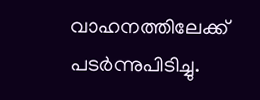വാഹനത്തിലേക്ക് പടർന്നുപിടിച്ചു.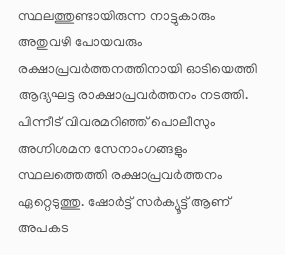സ്ഥലത്തുണ്ടായിരുന്ന നാട്ടുകാരും അതുവഴി പോയവരും രക്ഷാപ്രവർത്തനത്തിനായി ഓടിയെത്തി ആദ്യഘട്ട രാക്ഷാപ്രവർത്തനം നടത്തി. പിന്നീട് വിവരമറിഞ്ഞ് പൊലീസും അഗ്നിശമന സേനാംഗങ്ങളും സ്ഥലത്തെത്തി രക്ഷാപ്രവർത്തനം ഏറ്റെടുത്തു. ഷോർട്ട് സർക്യൂട്ട് ആണ് അപകട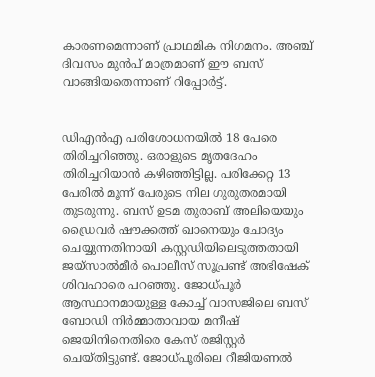കാരണമെന്നാണ് പ്രാഥമിക നിഗമനം. അഞ്ച് ദിവസം മുൻപ് മാത്രമാണ് ഈ ബസ് വാങ്ങിയതെന്നാണ് റിപ്പോർട്ട്.


ഡിഎൻഎ പരിശോധനയിൽ 18 പേരെ തിരിച്ചറിഞ്ഞു. ഒരാളുടെ മൃതദേഹം തിരിച്ചറിയാൻ കഴിഞ്ഞിട്ടില്ല. പരിക്കേറ്റ 13 പേരിൽ മൂന്ന് പേരുടെ നില ഗുരുതരമായി തുടരുന്നു. ബസ് ഉടമ തുരാബ് അലിയെയും ഡ്രൈവർ ഷൗക്കത്ത് ഖാനെയും ചോദ്യം ചെയ്യുന്നതിനായി കസ്റ്റഡിയിലെടുത്തതായി ജയ്സാൽമീർ പൊലീസ് സൂപ്രണ്ട് അഭിഷേക് ശിവഹാരെ പറഞ്ഞു. ജോധ്പൂർ ആസ്ഥാനമായുള്ള കോച്ച് വാസജിലെ ബസ് ബോഡി നിർമ്മാതാവായ മനീഷ് ജെയിനിനെതിരെ കേസ് രജിസ്റ്റർ ചെയ്തിട്ടുണ്ട്. ജോധ്പൂരിലെ റീജിയണൽ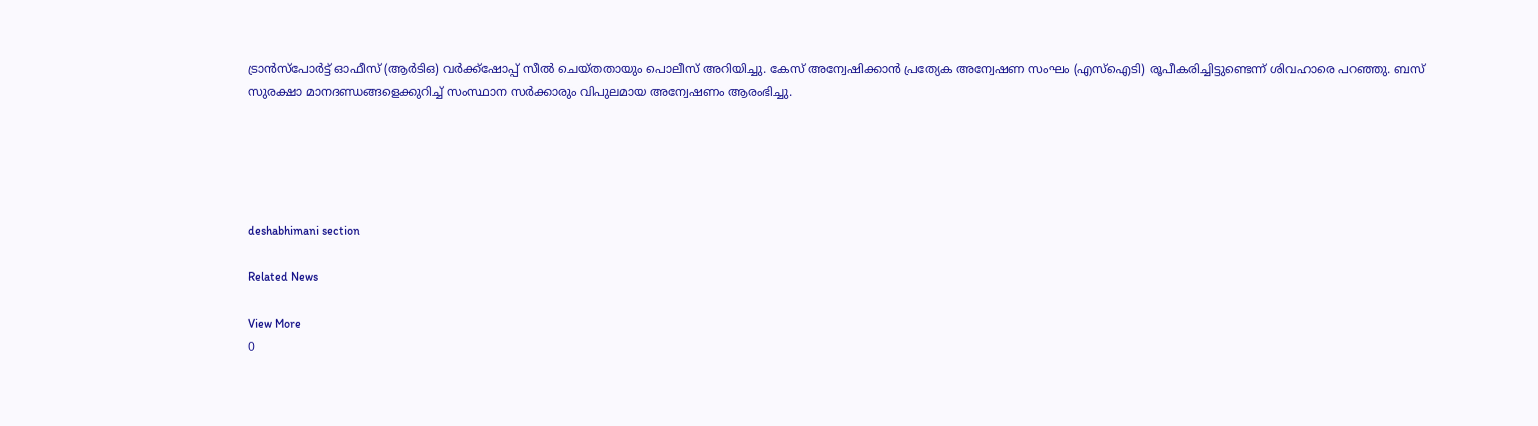ട്രാൻസ്പോർട്ട് ഓഫീസ് (ആർടിഒ) വർക്ക്ഷോപ്പ് സീൽ ചെയ്തതായും പൊലീസ് അറിയിച്ചു. കേസ് അന്വേഷിക്കാൻ പ്രത്യേക അന്വേഷണ സംഘം (എസ്‌ഐടി) രൂപീകരിച്ചിട്ടുണ്ടെന്ന് ശിവഹാരെ പറഞ്ഞു. ബസ് സുരക്ഷാ മാനദണ്ഡങ്ങളെക്കുറിച്ച് സംസ്ഥാന സർക്കാരും വിപുലമായ അന്വേഷണം ആരംഭിച്ചു.





deshabhimani section

Related News

View More
0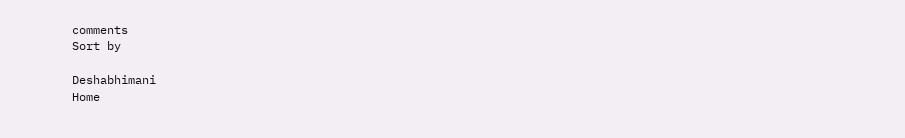comments
Sort by

Deshabhimani
Home